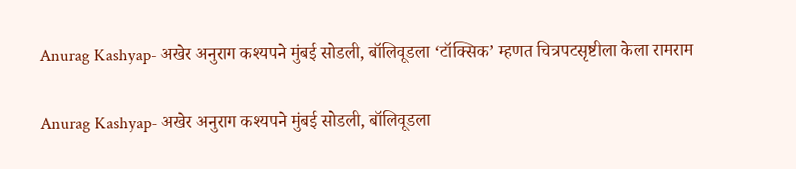Anurag Kashyap- अखेर अनुराग कश्यपने मुंबई सोडली, बॉलिवूडला ‘टॉक्सिक’ म्हणत चित्रपटसृष्टीला केला रामराम

Anurag Kashyap- अखेर अनुराग कश्यपने मुंबई सोडली, बॉलिवूडला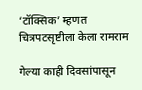‘टॉक्सिक’ म्हणत चित्रपटसृष्टीला केला रामराम

गेल्या काही दिवसांपासून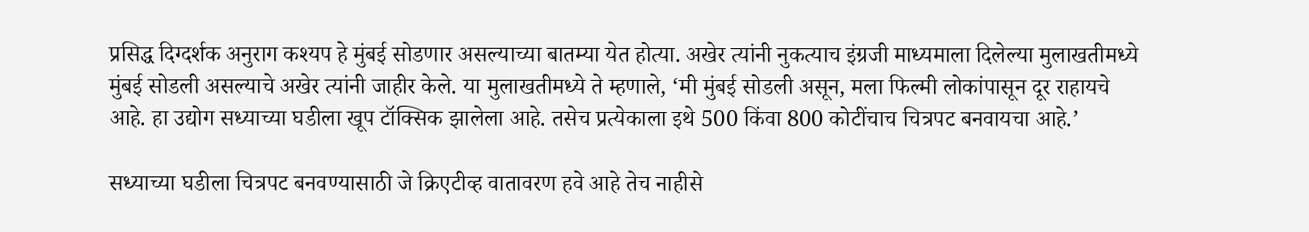प्रसिद्ध दिग्दर्शक अनुराग कश्यप हे मुंबई सोडणार असल्याच्या बातम्या येत होत्या. अखेर त्यांनी नुकत्याच इंग्रजी माध्यमाला दिलेल्या मुलाखतीमध्ये मुंबई सोडली असल्याचे अखेर त्यांनी जाहीर केले. या मुलाखतीमध्ये ते म्हणाले, ‘मी मुंबई सोडली असून, मला फिल्मी लोकांपासून दूर राहायचे आहे. हा उद्योग सध्याच्या घडीला खूप टॉक्सिक झालेला आहे. तसेच प्रत्येकाला इथे 500 किंवा 800 कोटींचाच चित्रपट बनवायचा आहे.’

सध्याच्या घडीला चित्रपट बनवण्यासाठी जे क्रिएटीव्ह वातावरण हवे आहे तेच नाहीसे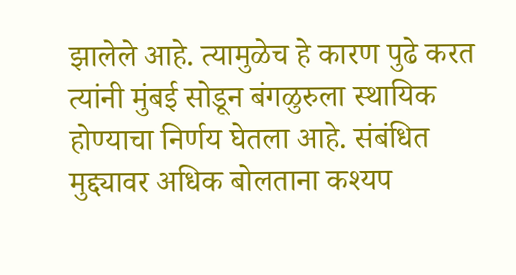झालेले आहे. त्यामुळेच हे कारण पुढे करत त्यांनी मुंबई सोडून बंगळुरुला स्थायिक होण्याचा निर्णय घेतला आहे. संबंधित मुद्द्यावर अधिक बोलताना कश्यप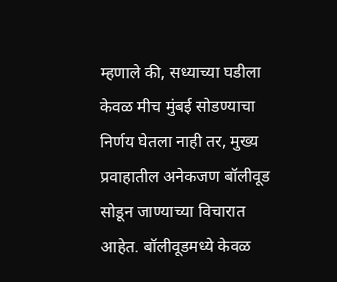म्हणाले की, सध्याच्या घडीला केवळ मीच मुंबई सोडण्याचा निर्णय घेतला नाही तर, मुख्य प्रवाहातील अनेकजण बॉलीवूड सोडून जाण्याच्या विचारात आहेत. बॉलीवूडमध्ये केवळ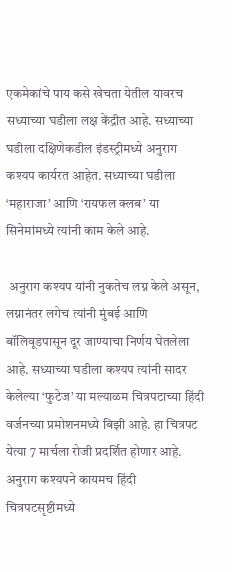एकमेकांचे पाय कसे खेचता येतील यावरच सध्याच्या घडीला लक्ष केंद्रीत आहे. सध्याच्या घडीला दक्षिणेकडील इंडस्ट्रीमध्ये अनुराग कश्यप कार्यरत आहेत. सध्याच्या घडीला ‘महाराजा’ आणि ‘रायफल क्लब’ या सिनेमांमध्ये त्यांनी काम केले आहे.

 अनुराग कश्यप यांनी नुकतेच लग्न केले असून, लग्नानंतर लगेच त्यांनी मुंबई आणि बॉलिवूडपासून दूर जाण्याचा निर्णय घेतलेला आहे. सध्याच्या घडीला कश्यप त्यांनी सादर केलेल्या ‘फुटेज’ या मल्याळम चित्रपटाच्या हिंदी वर्जनच्या प्रमोशनमध्ये बिझी आहे. हा चित्रपट येत्या 7 मार्चला रोजी प्रदर्शित होणार आहे. अनुराग कश्यपने कायमच हिंदी चित्रपटसृष्टीमध्ये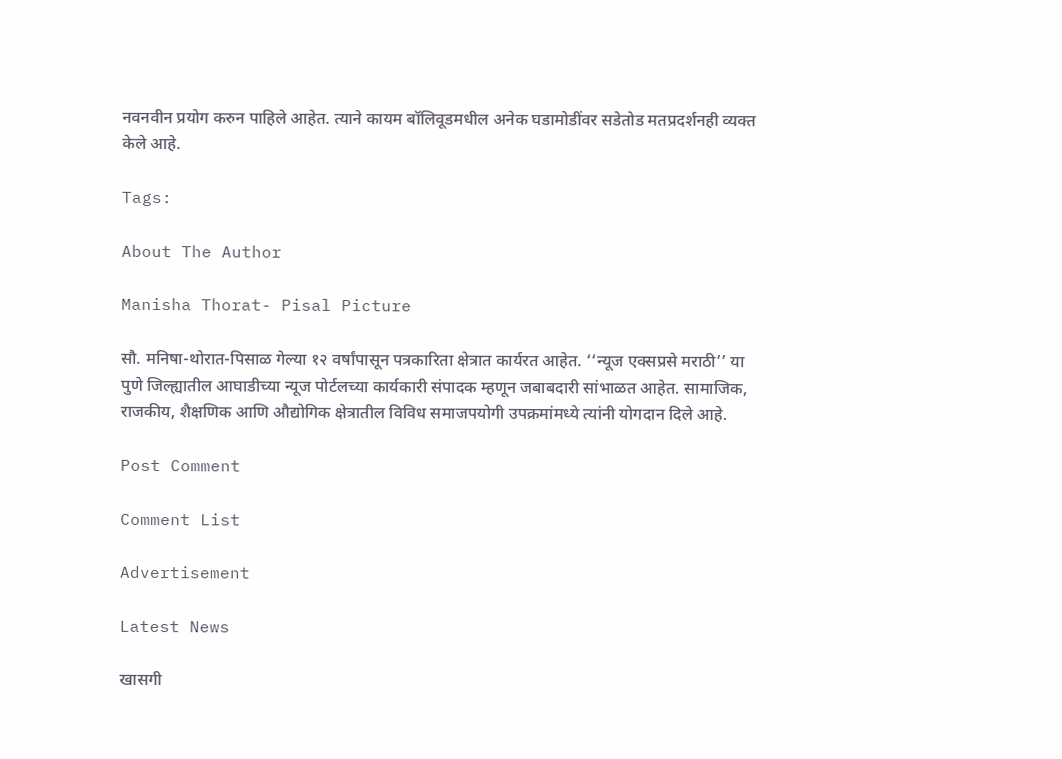नवनवीन प्रयोग करुन पाहिले आहेत. त्याने कायम बॉलिवूडमधील अनेक घडामोडींवर सडेतोड मतप्रदर्शनही व्यक्त केले आहे.

Tags:

About The Author

Manisha Thorat- Pisal Picture

सौ. मनिषा-थोरात-पिसाळ गेल्या १२ वर्षांपासून पत्रकारिता क्षेत्रात कार्यरत आहेत. ‘‘न्यूज एक्सप्रसे मराठी’’ या पुणे जिल्ह्यातील आघाडीच्या न्यूज पोर्टलच्या कार्यकारी संपादक म्हणून जबाबदारी सांभाळत आहेत. सामाजिक, राजकीय, शैक्षणिक आणि औद्योगिक क्षेत्रातील विविध समाजपयोगी उपक्रमांमध्ये त्यांनी योगदान दिले आहे.

Post Comment

Comment List

Advertisement

Latest News

खासगी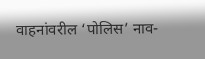वाहनांवरील ‘पोलिस’ नाव-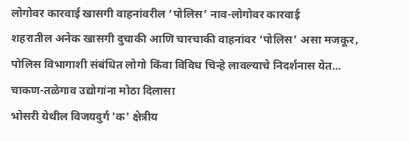लोगोवर कारवाई खासगी वाहनांवरील ‘पोलिस’ नाव-लोगोवर कारवाई
शहरातील अनेक खासगी दुचाकी आणि चारचाकी वाहनांवर ‘पोलिस’ असा मजकूर, पोलिस विभागाशी संबंधित लोगो किंवा विविध चिन्हे लावल्याचे निदर्शनास येत...
चाकण-तळेगाव उद्योगांना मोठा दिलासा
भोसरी येथील विजयदुर्ग 'क' क्षेत्रीय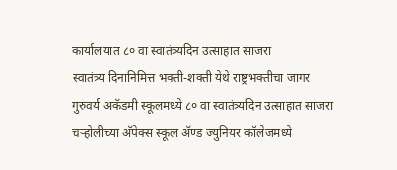कार्यालयात ८० वा स्वातंत्र्यदिन उत्साहात साजरा
स्वातंत्र्य दिनानिमित्त भक्ती-शक्ती येथे राष्ट्रभक्तीचा जागर
गुरुवर्य अकॅडमी स्कूलमध्ये ८० वा स्वातंत्र्यदिन उत्साहात साजरा
चऱ्होलीच्या अ‍ॅपेक्स स्कूल अ‍ॅण्ड ज्युनियर कॉलेजमध्ये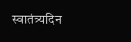स्वातंत्र्यदिन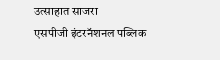उत्साहात साजरा
एसपीजी इंटरनॅशनल पब्लिक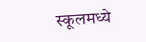स्कूलमध्ये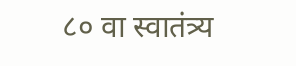८० वा स्वातंत्र्य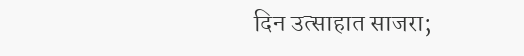दिन उत्साहात साजरा;